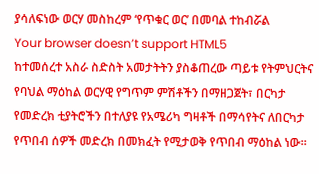ያሳለፍነው ወርሃ መስከረም ‘የጥቁር ወር’ በመባል ተከብሯል
Your browser doesn’t support HTML5
ከተመሰረተ አስራ ስድስት አመታትትን ያስቆጠረው ጣይቱ የትምህርትና የባህል ማዕከል ወርሃዊ የግጥም ምሽቶችን በማዘጋጀት፣ በርካታ የመድረክ ቲያትሮችን በተለያዩ የአሜሪካ ግዛቶች በማሳየትና ለበርካታ የጥበብ ሰዎች መድረክ በመክፈት የሚታወቅ የጥበብ ማዕከል ነው።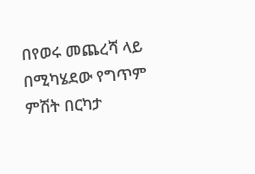በየወሩ መጨረሻ ላይ በሚካሄደው የግጥም ምሽት በርካታ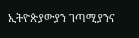ኢትዮጵያውያን ገጣሚያንና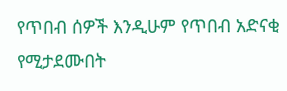የጥበብ ሰዎች እንዲሁም የጥበብ አድናቂ የሚታደሙበት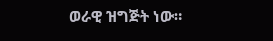ወራዊ ዝግጅት ነው።